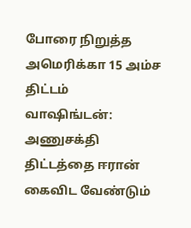போரை நிறுத்த அமெரிக்கா 15 அம்ச திட்டம்
வாஷிங்டன்: அணுசக்தி திட்டத்தை ஈரான் கைவிட வேண்டும்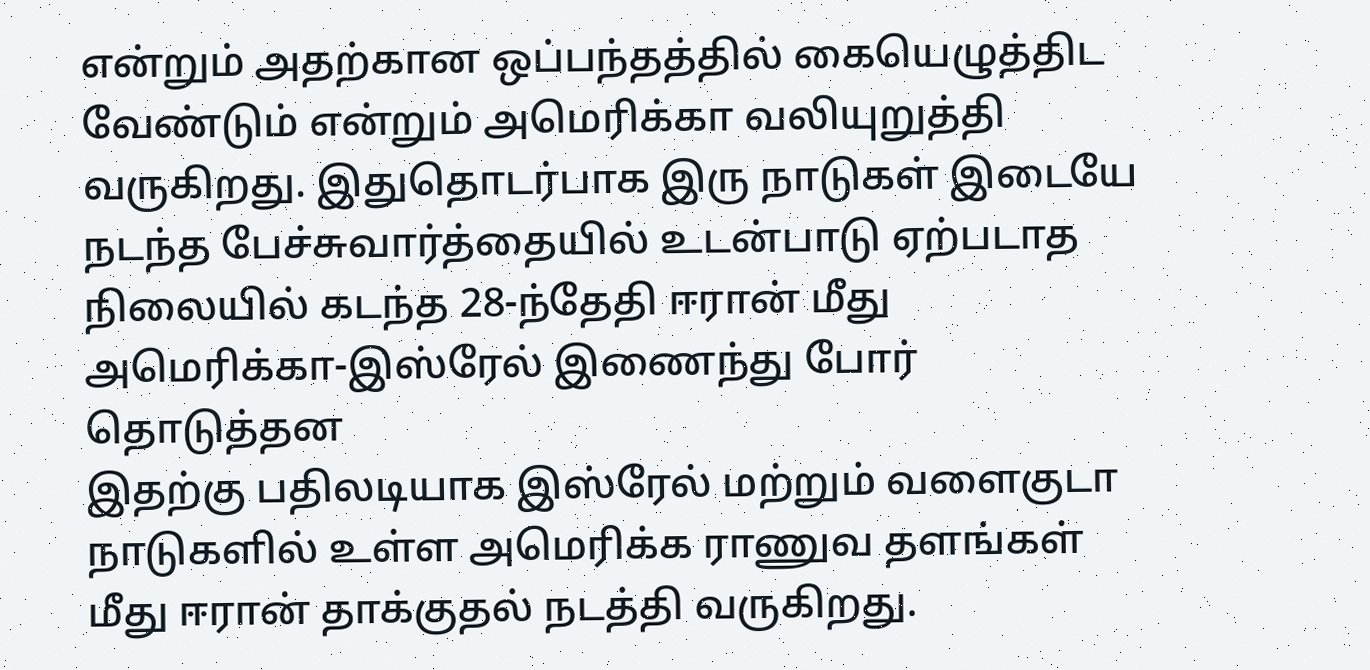என்றும் அதற்கான ஒப்பந்தத்தில் கையெழுத்திட வேண்டும் என்றும் அமெரிக்கா வலியுறுத்தி வருகிறது. இதுதொடர்பாக இரு நாடுகள் இடையே நடந்த பேச்சுவார்த்தையில் உடன்பாடு ஏற்படாத நிலையில் கடந்த 28-ந்தேதி ஈரான் மீது அமெரிக்கா-இஸ்ரேல் இணைந்து போர் தொடுத்தன
இதற்கு பதிலடியாக இஸ்ரேல் மற்றும் வளைகுடா நாடுகளில் உள்ள அமெரிக்க ராணுவ தளங்கள் மீது ஈரான் தாக்குதல் நடத்தி வருகிறது.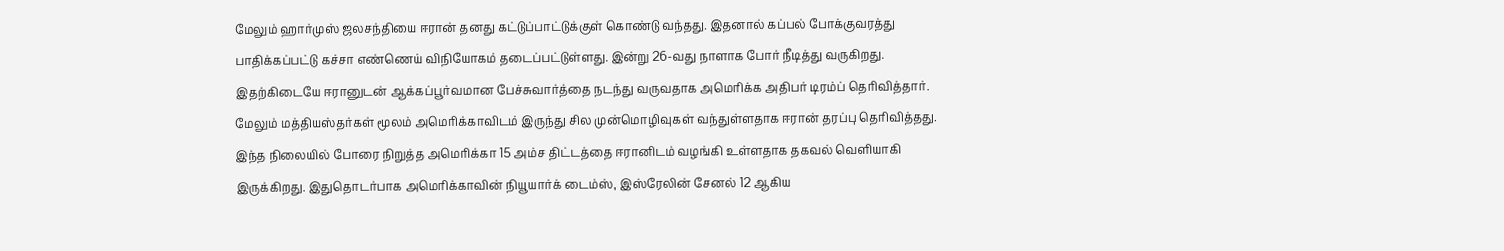மேலும் ஹார்முஸ் ஜலசந்தியை ஈரான் தனது கட்டுப்பாட்டுக்குள் கொண்டு வந்தது. இதனால் கப்பல் போக்குவரத்து பாதிக்கப்பட்டு கச்சா எண்ணெய் விநியோகம் தடைப்பட்டுள்ளது. இன்று 26-வது நாளாக போர் நீடித்து வருகிறது. இதற்கிடையே ஈரானுடன் ஆக்கப்பூர்வமான பேச்சுவார்த்தை நடந்து வருவதாக அமெரிக்க அதிபர் டிரம்ப் தெரிவித்தார். மேலும் மத்தியஸ்தர்கள் மூலம் அமெரிக்காவிடம் இருந்து சில முன்மொழிவுகள் வந்துள்ளதாக ஈரான் தரப்பு தெரிவித்தது.
இந்த நிலையில் போரை நிறுத்த அமெரிக்கா 15 அம்ச திட்டத்தை ஈரானிடம் வழங்கி உள்ளதாக தகவல் வெளியாகி இருக்கிறது. இதுதொடர்பாக அமெரிக்காவின் நியூயார்க் டைம்ஸ், இஸ்ரேலின் சேனல் 12 ஆகிய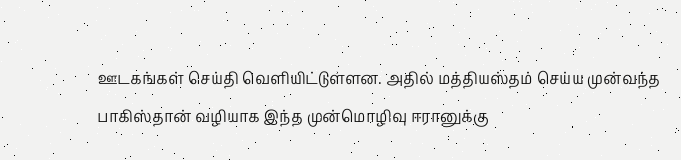ஊடகங்கள் செய்தி வெளியிட்டுள்ளன. அதில் மத்தியஸ்தம் செய்ய முன்வந்த பாகிஸ்தான் வழியாக இந்த முன்மொழிவு ஈரானுக்கு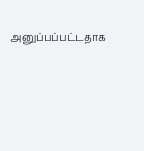அனுப்பப்பட்டதாக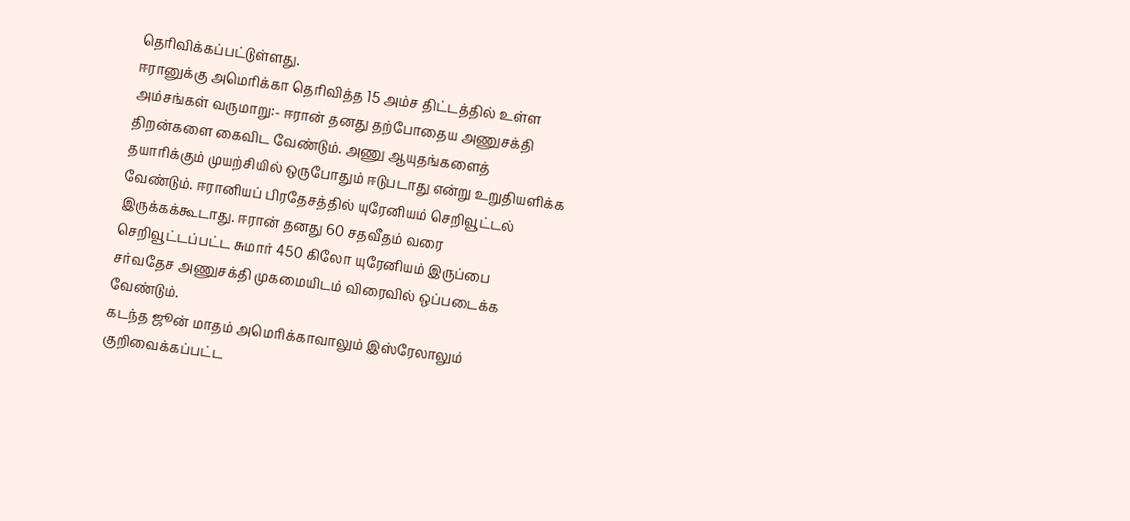தெரிவிக்கப்பட்டுள்ளது.
ஈரானுக்கு அமெரிக்கா தெரிவித்த 15 அம்ச திட்டத்தில் உள்ள அம்சங்கள் வருமாறு:- ஈரான் தனது தற்போதைய அணுசக்தி திறன்களை கைவிட வேண்டும். அணு ஆயுதங்களைத் தயாரிக்கும் முயற்சியில் ஒருபோதும் ஈடுபடாது என்று உறுதியளிக்க வேண்டும். ஈரானியப் பிரதேசத்தில் யுரேனியம் செறிவூட்டல் இருக்கக்கூடாது. ஈரான் தனது 60 சதவீதம் வரை செறிவூட்டப்பட்ட சுமார் 450 கிலோ யுரேனியம் இருப்பை சர்வதேச அணுசக்தி முகமையிடம் விரைவில் ஒப்படைக்க வேண்டும்.
கடந்த ஜூன் மாதம் அமெரிக்காவாலும் இஸ்ரேலாலும் குறிவைக்கப்பட்ட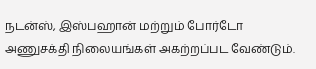நடன்ஸ், இஸ்பஹான் மற்றும் போர்டோ அணுசக்தி நிலையங்கள் அகற்றப்பட வேண்டும்.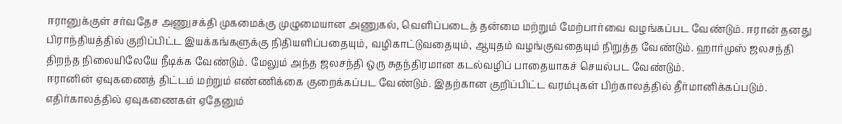ஈரானுக்குள் சர்வதேச அணுசக்தி முகமைக்கு முழுமையான அணுகல், வெளிப்படைத் தன்மை மற்றும் மேற்பார்வை வழங்கப்பட வேண்டும். ஈரான் தனது பிராந்தியத்தில் குறிப்பிட்ட இயக்கங்களுக்கு நிதியளிப்பதையும், வழிகாட்டுவதையும், ஆயுதம் வழங்குவதையும் நிறுத்த வேண்டும். ஹார்முஸ் ஜலசந்தி திறந்த நிலையிலேயே நீடிக்க வேண்டும். மேலும் அந்த ஜலசந்தி ஒரு சுதந்திரமான கடல்வழிப் பாதையாகச் செயல்பட வேண்டும்.
ஈரானின் ஏவுகணைத் திட்டம் மற்றும் எண்ணிக்கை குறைக்கப்பட வேண்டும். இதற்கான குறிப்பிட்ட வரம்புகள் பிற்காலத்தில் தீர்மானிக்கப்படும். எதிர்காலத்தில் ஏவுகணைகள் ஏதேனும்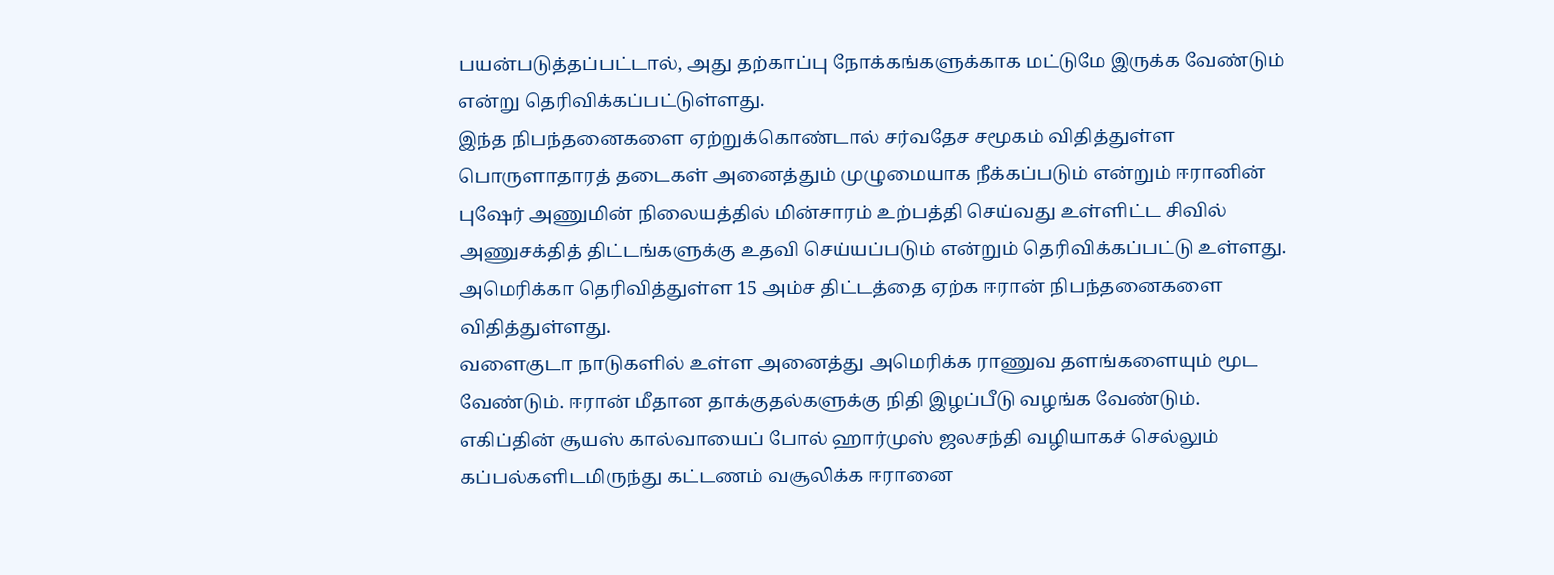பயன்படுத்தப்பட்டால், அது தற்காப்பு நோக்கங்களுக்காக மட்டுமே இருக்க வேண்டும் என்று தெரிவிக்கப்பட்டுள்ளது.
இந்த நிபந்தனைகளை ஏற்றுக்கொண்டால் சர்வதேச சமூகம் விதித்துள்ள பொருளாதாரத் தடைகள் அனைத்தும் முழுமையாக நீக்கப்படும் என்றும் ஈரானின் புஷேர் அணுமின் நிலையத்தில் மின்சாரம் உற்பத்தி செய்வது உள்ளிட்ட சிவில் அணுசக்தித் திட்டங்களுக்கு உதவி செய்யப்படும் என்றும் தெரிவிக்கப்பட்டு உள்ளது.
அமெரிக்கா தெரிவித்துள்ள 15 அம்ச திட்டத்தை ஏற்க ஈரான் நிபந்தனைகளை விதித்துள்ளது.
வளைகுடா நாடுகளில் உள்ள அனைத்து அமெரிக்க ராணுவ தளங்களையும் மூட வேண்டும். ஈரான் மீதான தாக்குதல்களுக்கு நிதி இழப்பீடு வழங்க வேண்டும்.
எகிப்தின் சூயஸ் கால்வாயைப் போல் ஹார்முஸ் ஜலசந்தி வழியாகச் செல்லும் கப்பல்களிடமிருந்து கட்டணம் வசூலிக்க ஈரானை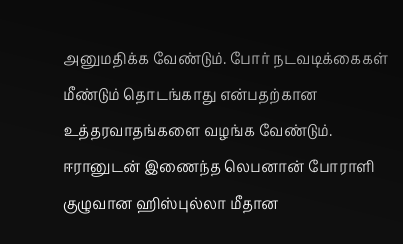அனுமதிக்க வேண்டும். போர் நடவடிக்கைகள் மீண்டும் தொடங்காது என்பதற்கான உத்தரவாதங்களை வழங்க வேண்டும்.
ஈரானுடன் இணைந்த லெபனான் போராளி குழுவான ஹிஸ்புல்லா மீதான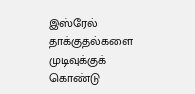இஸ்ரேல் தாக்குதல்களை முடிவுக்குக் கொண்டு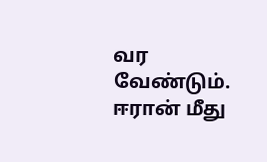வர வேண்டும். ஈரான் மீது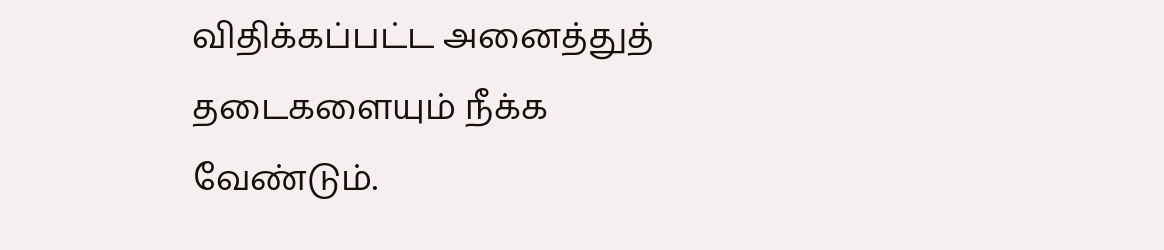விதிக்கப்பட்ட அனைத்துத் தடைகளையும் நீக்க வேண்டும்.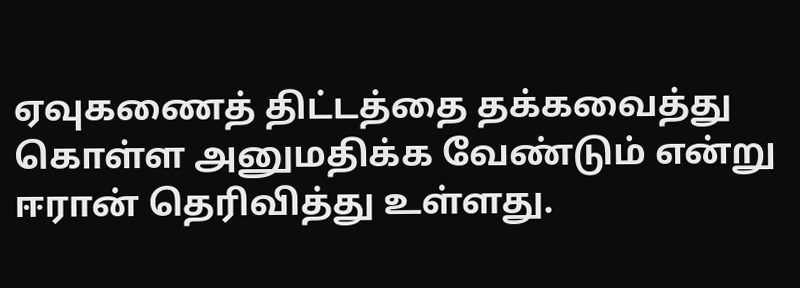ஏவுகணைத் திட்டத்தை தக்கவைத்து கொள்ள அனுமதிக்க வேண்டும் என்று ஈரான் தெரிவித்து உள்ளது.